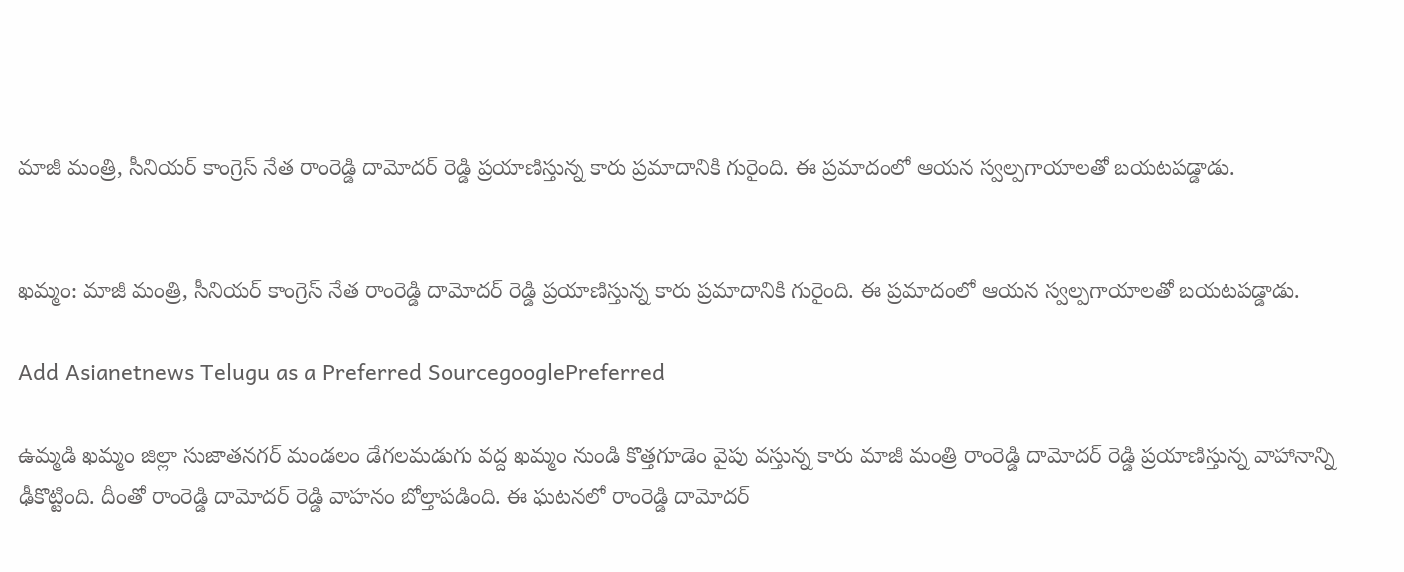మాజీ మంత్రి, సీనియర్ కాంగ్రెస్ నేత రాంరెడ్డి దామోదర్ రెడ్డి ప్రయాణిస్తున్న కారు ప్రమాదానికి గురైంది. ఈ ప్రమాదంలో ఆయన స్వల్పగాయాలతో బయటపడ్డాడు.


ఖమ్మం: మాజీ మంత్రి, సీనియర్ కాంగ్రెస్ నేత రాంరెడ్డి దామోదర్ రెడ్డి ప్రయాణిస్తున్న కారు ప్రమాదానికి గురైంది. ఈ ప్రమాదంలో ఆయన స్వల్పగాయాలతో బయటపడ్డాడు.

Add Asianetnews Telugu as a Preferred SourcegooglePreferred

ఉమ్మడి ఖమ్మం జిల్లా సుజాతనగర్ మండలం డేగలమడుగు వద్ద ఖమ్మం నుండి కొత్తగూడెం వైపు వస్తున్న కారు మాజీ మంత్రి రాంరెడ్డి దామోదర్ రెడ్డి ప్రయాణిస్తున్న వాహానాన్ని ఢీకొట్టింది. దీంతో రాంరెడ్డి దామోదర్ రెడ్డి వాహనం బోల్తాపడింది. ఈ ఘటనలో రాంరెడ్డి దామోదర్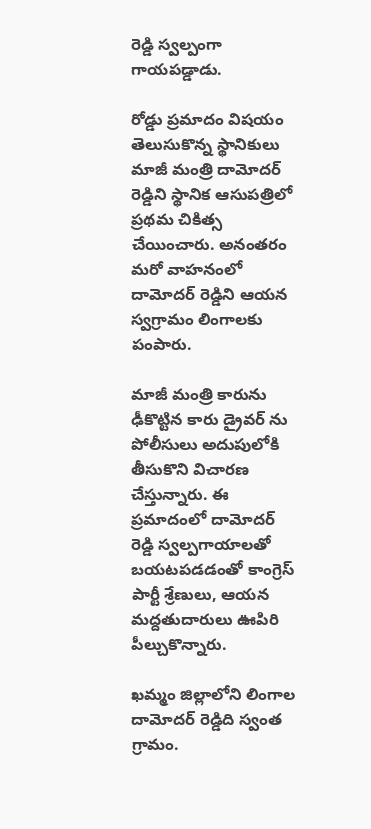రెడ్డి స్వల్పంగా గాయపడ్డాడు.

రోడ్డు ప్రమాదం విషయం తెలుసుకొన్న స్థానికులు మాజీ మంత్రి దామోదర్ రెడ్డిని స్థానిక ఆసుపత్రిలో ప్రథమ చికిత్స చేయించారు. అనంతరం మరో వాహనంలో దామోదర్ రెడ్డిని ఆయన స్వగ్రామం లింగాలకు పంపారు.

మాజీ మంత్రి కారును ఢీకొట్టిన కారు డ్రైవర్ ను పోలీసులు అదుపులోకి తీసుకొని విచారణ చేస్తున్నారు. ఈ ప్రమాదంలో దామోదర్ రెడ్డి స్వల్పగాయాలతో బయటపడడంతో కాంగ్రెస్ పార్టీ శ్రేణులు, ఆయన మద్దతుదారులు ఊపిరి పీల్చుకొన్నారు.

ఖమ్మం జిల్లాలోని లింగాల దామోదర్ రెడ్డిది స్వంత గ్రామం.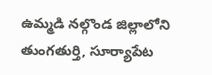ఉమ్మడి నల్గొండ జిల్లాలోని తుంగతుర్తి, సూర్యాపేట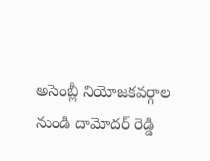అసెంబ్లీ నియోజకవర్గాల నుండి దామోదర్ రెడ్డి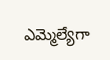ఎమ్మెల్యేగా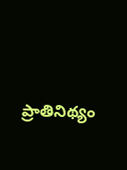ప్రాతినిథ్యం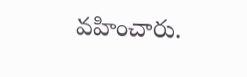వహించారు.